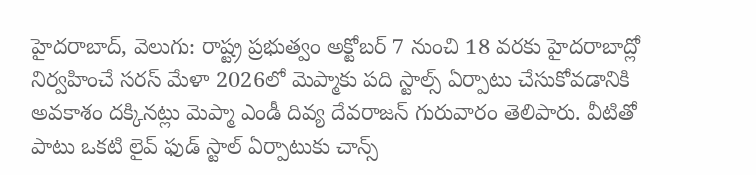హైదరాబాద్, వెలుగు: రాష్ట్ర ప్రభుత్వం అక్టోబర్ 7 నుంచి 18 వరకు హైదరాబాద్లో నిర్వహించే సరస్ మేళా 2026లో మెప్మాకు పది స్టాల్స్ ఏర్పాటు చేసుకోవడానికి అవకాశం దక్కినట్లు మెప్మా ఎండీ దివ్య దేవరాజన్ గురువారం తెలిపారు. వీటితో పాటు ఒకటి లైవ్ ఫుడ్ స్టాల్ ఏర్పాటుకు చాన్స్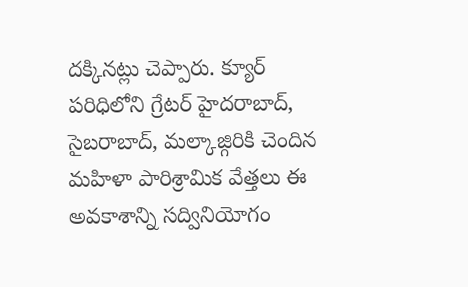దక్కినట్లు చెప్పారు. క్యూర్ పరిధిలోని గ్రేటర్ హైదరాబాద్, సైబరాబాద్, మల్కాజ్గిరికి చెందిన మహిళా పారిశ్రామిక వేత్తలు ఈ అవకాశాన్ని సద్వినియోగం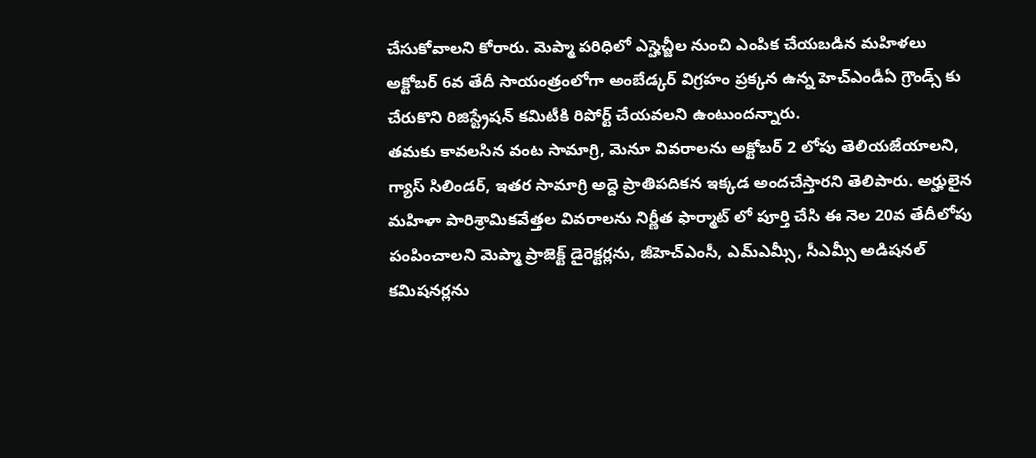చేసుకోవాలని కోరారు. మెప్మా పరిధిలో ఎస్హెచ్జీల నుంచి ఎంపిక చేయబడిన మహిళలు అక్టోబర్ 6వ తేదీ సాయంత్రంలోగా అంబేడ్కర్ విగ్రహం ప్రక్కన ఉన్న హెచ్ఎండీఏ గ్రౌండ్స్ కు చేరుకొని రిజిస్ట్రేషన్ కమిటీకి రిపోర్ట్ చేయవలని ఉంటుందన్నారు.
తమకు కావలసిన వంట సామాగ్రి, మెనూ వివరాలను అక్టోబర్ 2 లోపు తెలియజేయాలని, గ్యాస్ సిలిండర్, ఇతర సామాగ్రి అద్దె ప్రాతిపదికన ఇక్కడ అందచేస్తారని తెలిపారు. అర్హులైన మహిళా పారిశ్రామికవేత్తల వివరాలను నిర్ణీత ఫార్మాట్ లో పూర్తి చేసి ఈ నెల 20వ తేదీలోపు పంపించాలని మెప్మా ప్రాజెక్ట్ డైరెక్టర్లను, జీహెచ్ఎంసీ, ఎమ్ఎమ్సీ, సీఎమ్సీ అడిషనల్ కమిషనర్లను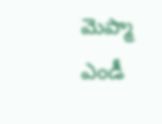మెప్మా ఎండీ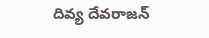దివ్య దేవరాజన్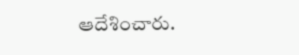ఆదేశించారు.